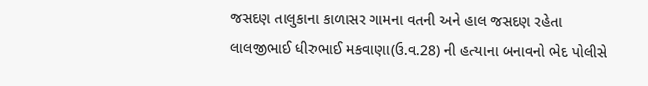જસદણ તાલુકાના કાળાસર ગામના વતની અને હાલ જસદણ રહેતા લાલજીભાઈ ધીરુભાઈ મકવાણા(ઉ.વ.28) ની હત્યાના બનાવનો ભેદ પોલીસે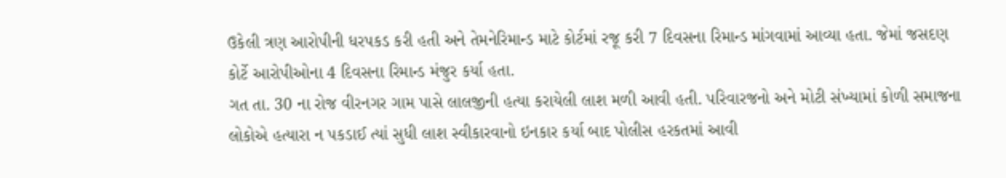ઉકેલી ત્રણ આરોપીની ધરપકડ કરી હતી અને તેમનેરિમાન્ડ માટે કોર્ટમાં રજૂ કરી 7 દિવસના રિમાન્ડ માંગવામાં આવ્યા હતા. જેમાં જસદણ કોર્ટે આરોપીઓના 4 દિવસના રિમાન્ડ મંજુર કર્યા હતા.
ગત તા. 30 ના રોજ વીરનગર ગામ પાસે લાલજીની હત્યા કરાયેલી લાશ મળી આવી હતી. પરિવારજનો અને મોટી સંખ્યામાં કોળી સમાજના લોકોએ હત્યારા ન પકડાઈ ત્યાં સુધી લાશ સ્વીકારવાનો ઇનકાર કર્યા બાદ પોલીસ હરકતમાં આવી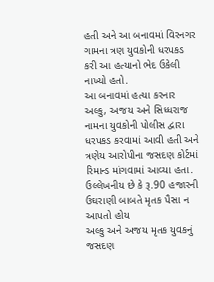હતી અને આ બનાવમાં વિરનગર ગામના ત્રણ યુવકોની ધરપકડ કરી આ હત્યાનો ભેદ ઉકેલી નાખ્યો હતો.
આ બનાવમાં હત્યા કરનાર અલ્કુ, અજય અને સિધ્ધરાજ નામના યુવકોની પોલીસ દ્વારા ધરપકડ કરવામાં આવી હતી અને ત્રણેય આરોપીના જસદણ કોર્ટમાં રિમાન્ડ માંગવામાં આવ્યા હતા. ઉલ્લેખનીય છે કે રૂ.90 હજારની ઉઘરાણી બાબતે મૃતક પૈસા ન આપતો હોય
અલ્કુ અને અજય મૃતક યુવકનું જસદણ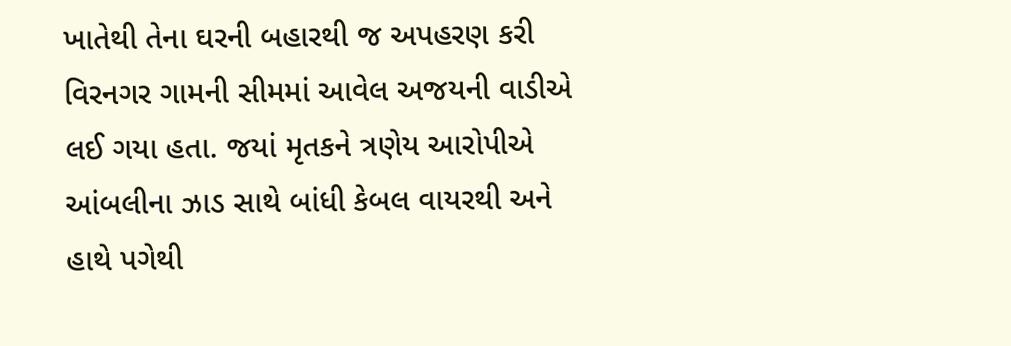ખાતેથી તેના ઘરની બહારથી જ અપહરણ કરી વિરનગર ગામની સીમમાં આવેલ અજયની વાડીએ લઈ ગયા હતા. જયાં મૃતકને ત્રણેય આરોપીએ આંબલીના ઝાડ સાથે બાંધી કેબલ વાયરથી અને હાથે પગેથી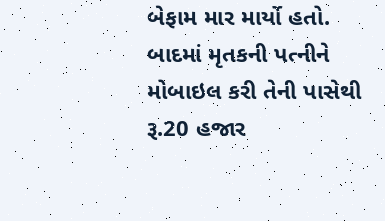બેફામ માર માર્યો હતો. બાદમાં મૃતકની પત્નીને મોબાઇલ કરી તેની પાસેથી રૂ.20 હજાર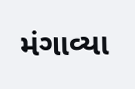મંગાવ્યા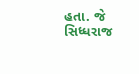હતા. જે સિધ્ધરાજ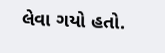લેવા ગયો હતો.